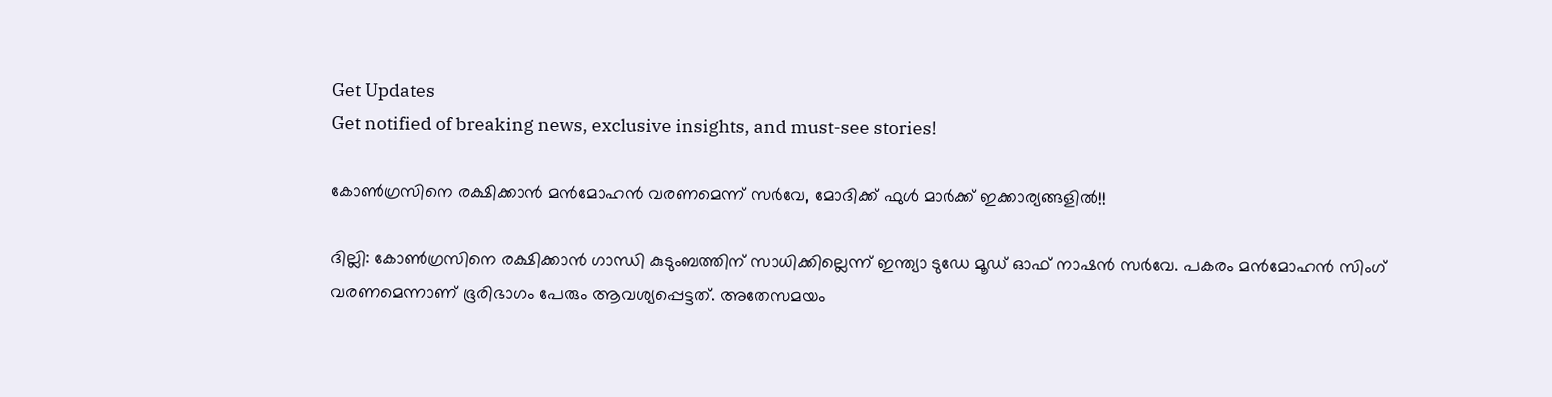Get Updates
Get notified of breaking news, exclusive insights, and must-see stories!

കോണ്‍ഗ്രസിനെ രക്ഷിക്കാന്‍ മന്‍മോഹന്‍ വരണമെന്ന് സര്‍വേ, മോദിക്ക് ഫുള്‍ മാര്‍ക്ക് ഇക്കാര്യങ്ങളില്‍!!

ദില്ലി: കോണ്‍ഗ്രസിനെ രക്ഷിക്കാന്‍ ഗാന്ധി കുടുംബത്തിന് സാധിക്കില്ലെന്ന് ഇന്ത്യാ ടുഡേ മൂഡ് ഓഫ് നാഷന്‍ സര്‍വേ. പകരം മന്‍മോഹന്‍ സിംഗ് വരണമെന്നാണ് ഭൂരിഭാഗം പേരും ആവശ്യപ്പെട്ടത്. അതേസമയം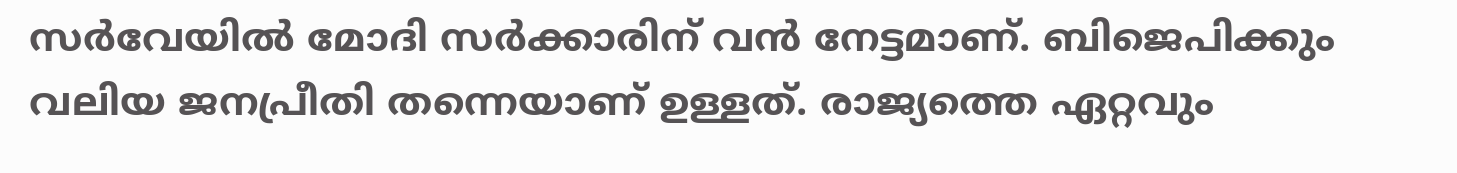സര്‍വേയില്‍ മോദി സര്‍ക്കാരിന് വന്‍ നേട്ടമാണ്. ബിജെപിക്കും വലിയ ജനപ്രീതി തന്നെയാണ് ഉള്ളത്. രാജ്യത്തെ ഏറ്റവും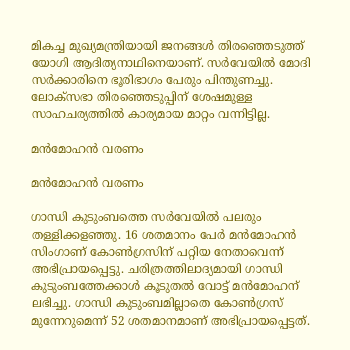മികച്ച മുഖ്യമന്ത്രിയായി ജനങ്ങള്‍ തിരഞ്ഞെടുത്ത് യോഗി ആദിത്യനാഥിനെയാണ്. സര്‍വേയില്‍ മോദി സര്‍ക്കാരിനെ ഭൂരിഭാഗം പേരും പിന്തുണച്ചു. ലോക്‌സഭാ തിരഞ്ഞെടുപ്പിന് ശേഷമുള്ള സാഹചര്യത്തില്‍ കാര്യമായ മാറ്റം വന്നിട്ടില്ല.

മന്‍മോഹന്‍ വരണം

മന്‍മോഹന്‍ വരണം

ഗാന്ധി കുടുംബത്തെ സര്‍വേയില്‍ പലരും തള്ളിക്കളഞ്ഞു. 16 ശതമാനം പേര്‍ മന്‍മോഹന്‍ സിംഗാണ് കോണ്‍ഗ്രസിന് പറ്റിയ നേതാവെന്ന് അഭിപ്രായപ്പെട്ടു. ചരിത്രത്തിലാദ്യമായി ഗാന്ധി കുടുംബത്തേക്കാള്‍ കൂടുതല്‍ വോട്ട് മന്‍മോഹന് ലഭിച്ചു. ഗാന്ധി കുടുംബമില്ലാതെ കോണ്‍ഗ്രസ് മുന്നേറുമെന്ന് 52 ശതമാനമാണ് അഭിപ്രായപ്പെട്ടത്.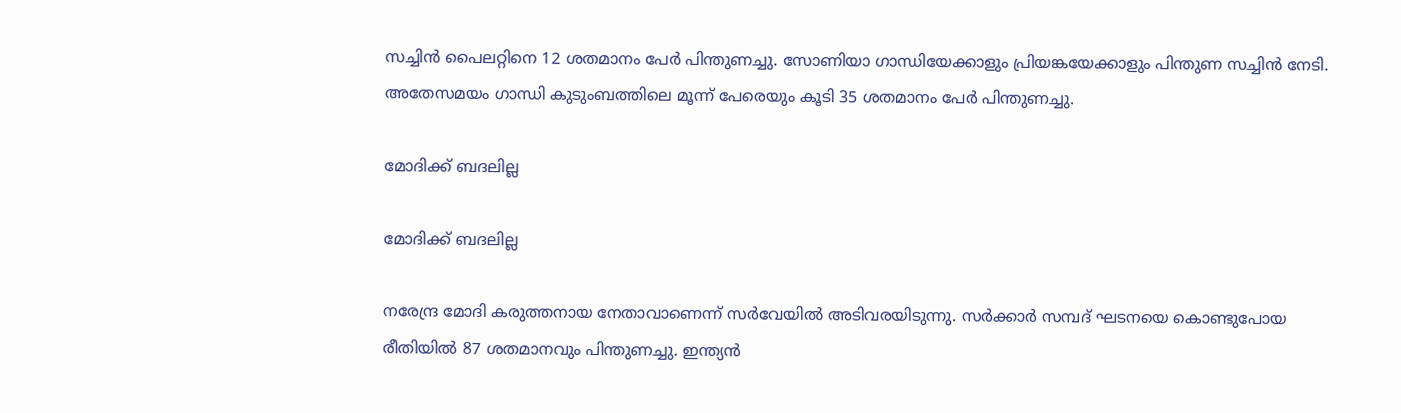സച്ചിന്‍ പൈലറ്റിനെ 12 ശതമാനം പേര്‍ പിന്തുണച്ചു. സോണിയാ ഗാന്ധിയേക്കാളും പ്രിയങ്കയേക്കാളും പിന്തുണ സച്ചിന്‍ നേടി. അതേസമയം ഗാന്ധി കുടുംബത്തിലെ മൂന്ന് പേരെയും കൂടി 35 ശതമാനം പേര്‍ പിന്തുണച്ചു.

മോദിക്ക് ബദലില്ല

മോദിക്ക് ബദലില്ല

നരേന്ദ്ര മോദി കരുത്തനായ നേതാവാണെന്ന് സര്‍വേയില്‍ അടിവരയിടുന്നു. സര്‍ക്കാര്‍ സമ്പദ് ഘടനയെ കൊണ്ടുപോയ രീതിയില്‍ 87 ശതമാനവും പിന്തുണച്ചു. ഇന്ത്യന്‍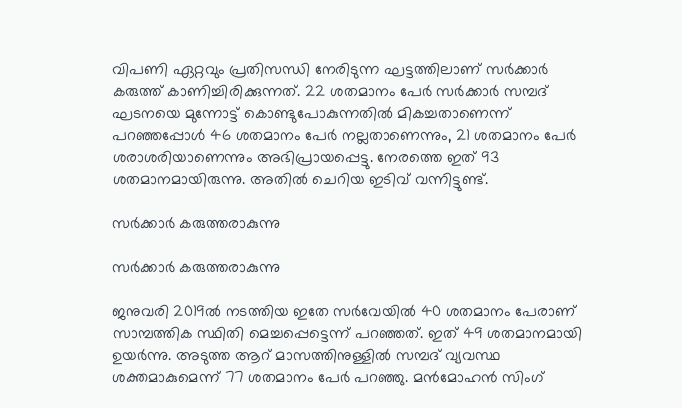വിപണി ഏറ്റവും പ്രതിസന്ധി നേരിടുന്ന ഘട്ടത്തിലാണ് സര്‍ക്കാര്‍ കരുത്ത് കാണിച്ചിരിക്കുന്നത്. 22 ശതമാനം പേര്‍ സര്‍ക്കാര്‍ സമ്പദ് ഘടനയെ മുന്നോട്ട് കൊണ്ടുപോകുന്നതില്‍ മികച്ചതാണെന്ന് പറഞ്ഞപ്പോള്‍ 46 ശതമാനം പേര്‍ നല്ലതാണെന്നും, 21 ശതമാനം പേര്‍ ശരാശരിയാണെന്നും അഭിപ്രായപ്പെട്ടു. നേരത്തെ ഇത് 93 ശതമാനമായിരുന്നു. അതില്‍ ചെറിയ ഇടിവ് വന്നിട്ടുണ്ട്.

സര്‍ക്കാര്‍ കരുത്തരാകുന്നു

സര്‍ക്കാര്‍ കരുത്തരാകുന്നു

ജനുവരി 2019ല്‍ നടത്തിയ ഇതേ സര്‍വേയില്‍ 40 ശതമാനം പേരാണ് സാമ്പത്തിക സ്ഥിതി മെച്ചപ്പെട്ടെന്ന് പറഞ്ഞത്. ഇത് 49 ശതമാനമായി ഉയര്‍ന്നു. അടുത്ത ആറ് മാസത്തിനുള്ളില്‍ സമ്പദ് വ്യവസ്ഥ ശക്തമാകുമെന്ന് 77 ശതമാനം പേര്‍ പറഞ്ഞു. മന്‍മോഹന്‍ സിംഗ്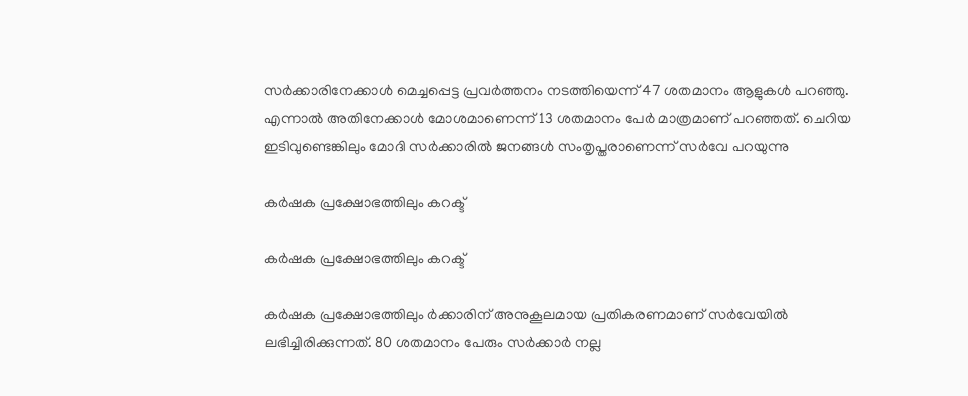സര്‍ക്കാരിനേക്കാള്‍ മെച്ചപ്പെട്ട പ്രവര്‍ത്തനം നടത്തിയെന്ന് 47 ശതമാനം ആളുകള്‍ പറഞ്ഞു. എന്നാല്‍ അതിനേക്കാള്‍ മോശമാണെന്ന് 13 ശതമാനം പേര്‍ മാത്രമാണ് പറഞ്ഞത്. ചെറിയ ഇടിവുണ്ടെങ്കിലും മോദി സര്‍ക്കാരില്‍ ജനങ്ങള്‍ സംതൃപ്തരാണെന്ന് സര്‍വേ പറയുന്നു

കര്‍ഷക പ്രക്ഷോഭത്തിലും കറക്ട്

കര്‍ഷക പ്രക്ഷോഭത്തിലും കറക്ട്

കര്‍ഷക പ്രക്ഷോഭത്തിലും ര്‍ക്കാരിന് അനുകൂലമായ പ്രതികരണമാണ് സര്‍വേയില്‍ ലഭിച്ചിരിക്കുന്നത്. 80 ശതമാനം പേരും സര്‍ക്കാര്‍ നല്ല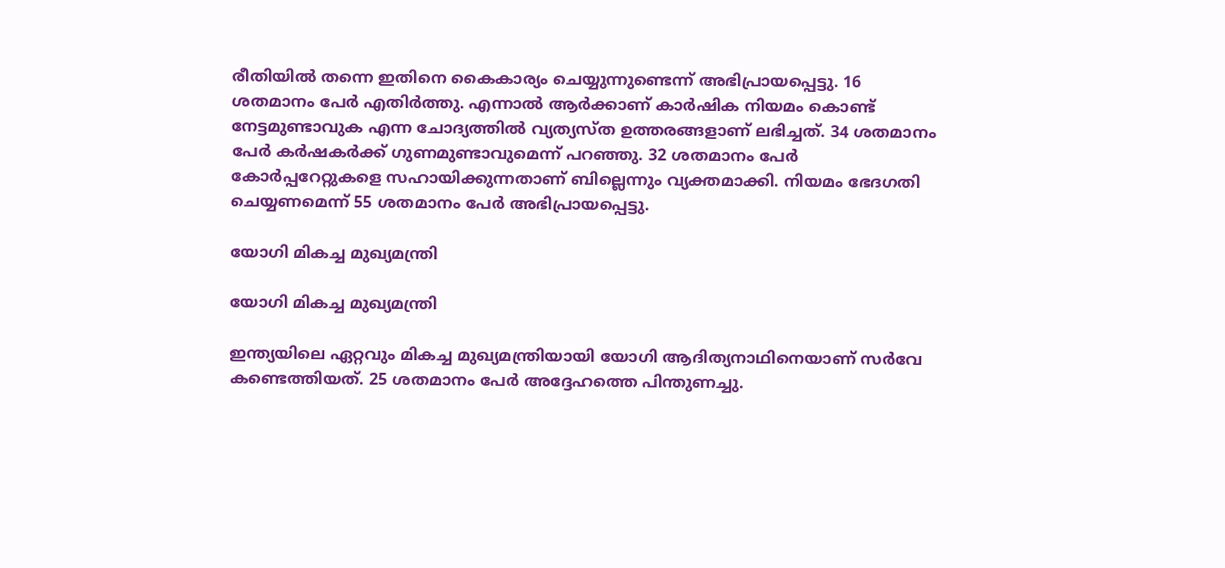രീതിയില്‍ തന്നെ ഇതിനെ കൈകാര്യം ചെയ്യുന്നുണ്ടെന്ന് അഭിപ്രായപ്പെട്ടു. 16 ശതമാനം പേര്‍ എതിര്‍ത്തു. എന്നാല്‍ ആര്‍ക്കാണ് കാര്‍ഷിക നിയമം കൊണ്ട് നേട്ടമുണ്ടാവുക എന്ന ചോദ്യത്തില്‍ വ്യത്യസ്ത ഉത്തരങ്ങളാണ് ലഭിച്ചത്. 34 ശതമാനം പേര്‍ കര്‍ഷകര്‍ക്ക് ഗുണമുണ്ടാവുമെന്ന് പറഞ്ഞു. 32 ശതമാനം പേര്‍ കോര്‍പ്പറേറ്റുകളെ സഹായിക്കുന്നതാണ് ബില്ലെന്നും വ്യക്തമാക്കി. നിയമം ഭേദഗതി ചെയ്യണമെന്ന് 55 ശതമാനം പേര്‍ അഭിപ്രായപ്പെട്ടു.

യോഗി മികച്ച മുഖ്യമന്ത്രി

യോഗി മികച്ച മുഖ്യമന്ത്രി

ഇന്ത്യയിലെ ഏറ്റവും മികച്ച മുഖ്യമന്ത്രിയായി യോഗി ആദിത്യനാഥിനെയാണ് സര്‍വേ കണ്ടെത്തിയത്. 25 ശതമാനം പേര്‍ അദ്ദേഹത്തെ പിന്തുണച്ചു.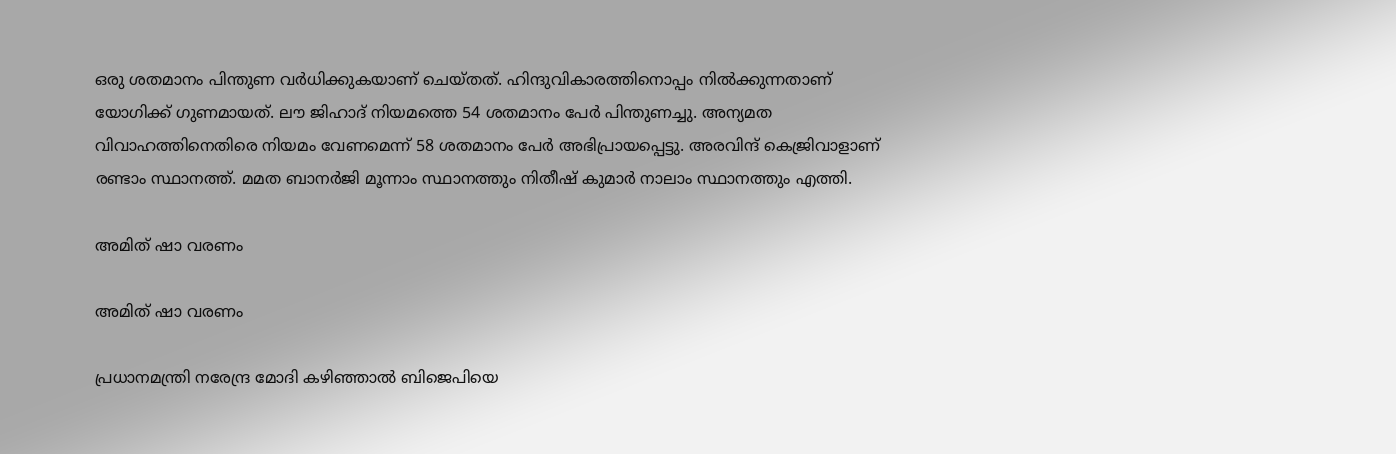ഒരു ശതമാനം പിന്തുണ വര്‍ധിക്കുകയാണ് ചെയ്തത്. ഹിന്ദുവികാരത്തിനൊപ്പം നില്‍ക്കുന്നതാണ് യോഗിക്ക് ഗുണമായത്. ലൗ ജിഹാദ് നിയമത്തെ 54 ശതമാനം പേര്‍ പിന്തുണച്ചു. അന്യമത വിവാഹത്തിനെതിരെ നിയമം വേണമെന്ന് 58 ശതമാനം പേര്‍ അഭിപ്രായപ്പെട്ടു. അരവിന്ദ് കെജ്രിവാളാണ് രണ്ടാം സ്ഥാനത്ത്. മമത ബാനര്‍ജി മൂന്നാം സ്ഥാനത്തും നിതീഷ് കുമാര്‍ നാലാം സ്ഥാനത്തും എത്തി.

അമിത് ഷാ വരണം

അമിത് ഷാ വരണം

പ്രധാനമന്ത്രി നരേന്ദ്ര മോദി കഴിഞ്ഞാല്‍ ബിജെപിയെ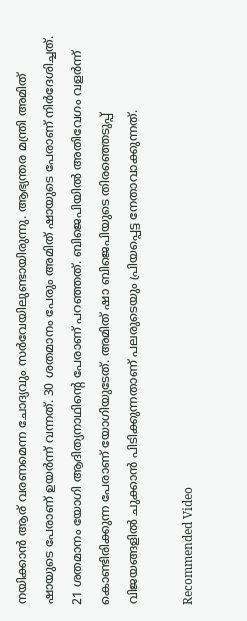നയിക്കാന്‍ ആര് വരണമെന്ന ചോദ്യവും സര്‍വേയിലുണ്ടായിരുന്നു. ആഭ്യന്തര മന്ത്രി അമിത് ഷായുടെ പേരാണ് ഉയര്‍ന്ന് വന്നത്. 30 ശതമാനം പേരും അമിത് ഷായുടെ പേരാണ് നിര്‍ദേശിച്ചത്. 21 ശതമാനം യോഗി ആദിത്യനാഥിന്റെ പേരാണ് പറഞ്ഞത്. ബിജെപിയില്‍ അതിവേഗം വളര്‍ന്ന് കൊണ്ടിരിക്കുന്ന പേരാണ് യോഗിയുടേത്. അമിത് ഷാ ബിജെപിയുടെ തിരഞ്ഞെടുപ്പ് വിജയങ്ങളില്‍ ചുക്കാന്‍ പിടിക്കുന്നതാണ് പലരുടെയും പ്രിയപ്പെട്ട നേതാവാക്കുന്നത്.

Recommended Video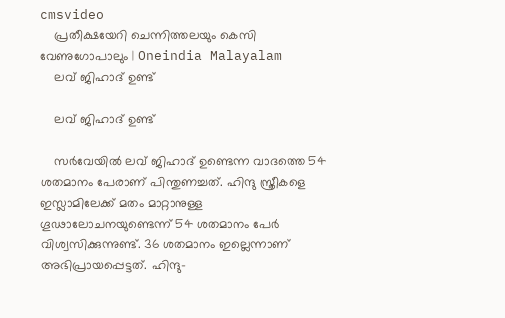cmsvideo
    പ്രതീക്ഷയേറി ചെന്നിത്തലയും കെസി വേണുഗോപാലും | Oneindia Malayalam
    ലവ് ജിഹാദ് ഉണ്ട്

    ലവ് ജിഹാദ് ഉണ്ട്

    സര്‍വേയില്‍ ലവ് ജിഹാദ് ഉണ്ടെന്ന വാദത്തെ 54 ശതമാനം പേരാണ് പിന്തുണച്ചത്. ഹിന്ദു സ്ത്രീകളെ ഇസ്ലാമിലേക്ക് മതം മാറ്റാനുള്ള ഗൂഢാലോചനയുണ്ടെന്ന് 54 ശതമാനം പേര്‍ വിശ്വസിക്കുന്നുണ്ട്. 36 ശതമാനം ഇല്ലെന്നാണ് അഭിപ്രായപ്പെട്ടത്. ഹിന്ദു-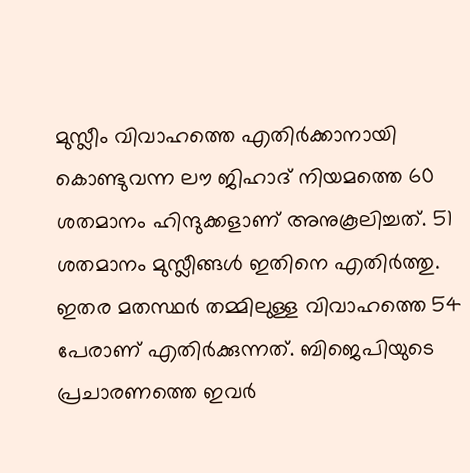മുസ്ലീം വിവാഹത്തെ എതിര്‍ക്കാനായി കൊണ്ടുവന്ന ലൗ ജിഹാദ് നിയമത്തെ 60 ശതമാനം ഹിന്ദുക്കളാണ് അനുകൂലിച്ചത്. 51 ശതമാനം മുസ്ലീങ്ങള്‍ ഇതിനെ എതിര്‍ത്തു. ഇതര മതസ്ഥര്‍ തമ്മിലുള്ള വിവാഹത്തെ 54 പേരാണ് എതിര്‍ക്കുന്നത്. ബിജെപിയുടെ പ്രചാരണത്തെ ഇവര്‍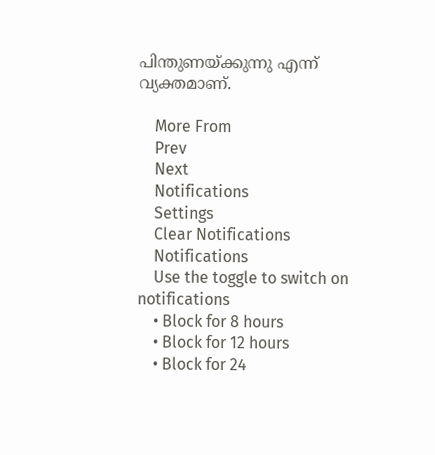പിന്തുണയ്ക്കുന്നു എന്ന് വ്യക്തമാണ്.

    More From
    Prev
    Next
    Notifications
    Settings
    Clear Notifications
    Notifications
    Use the toggle to switch on notifications
    • Block for 8 hours
    • Block for 12 hours
    • Block for 24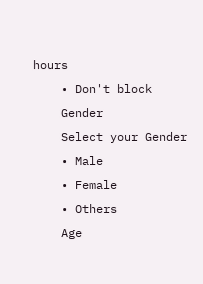hours
    • Don't block
    Gender
    Select your Gender
    • Male
    • Female
    • Others
    Age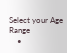Select your Age Range
    •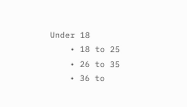Under 18
    • 18 to 25
    • 26 to 35
    • 36 to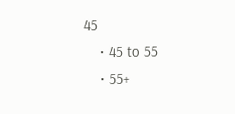45
    • 45 to 55
    • 55+